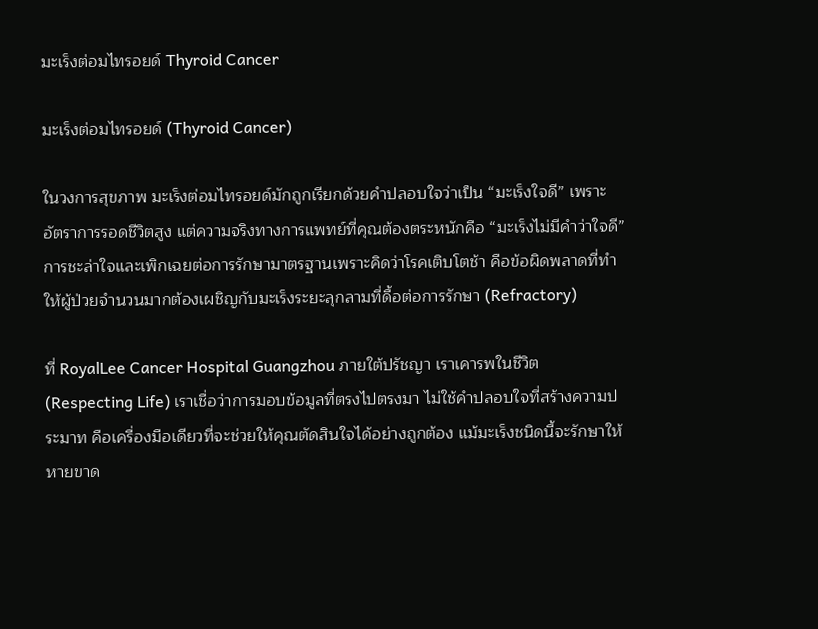มะเร็งต่อมไทรอยด์ Thyroid Cancer

มะเร็งต่อมไทรอยด์ (Thyroid Cancer)

ในวงการสุขภาพ มะเร็งต่อมไทรอยด์มักถูกเรียกด้วยคำปลอบใจว่าเป็น “มะเร็งใจดี” เพราะอัตราการรอดชีวิตสูง แต่ความจริงทางการแพทย์ที่คุณต้องตระหนักคือ “มะเร็งไม่มีคำว่าใจดี” การชะล่าใจและเพิกเฉยต่อการรักษามาตรฐานเพราะคิดว่าโรคเติบโตช้า คือข้อผิดพลาดที่ทำให้ผู้ป่วยจำนวนมากต้องเผชิญกับมะเร็งระยะลุกลามที่ดื้อต่อการรักษา (Refractory)

ที่ RoyalLee Cancer Hospital Guangzhou ภายใต้ปรัชญา เราเคารพในชีวิต (Respecting Life) เราเชื่อว่าการมอบข้อมูลที่ตรงไปตรงมา ไม่ใช้คำปลอบใจที่สร้างความประมาท คือเครื่องมือเดียวที่จะช่วยให้คุณตัดสินใจได้อย่างถูกต้อง แม้มะเร็งชนิดนี้จะรักษาให้หายขาด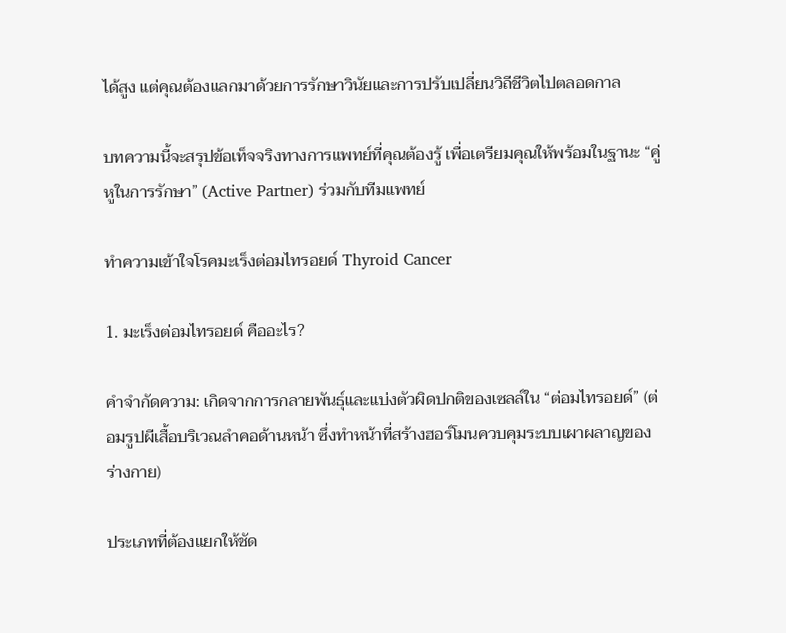ได้สูง แต่คุณต้องแลกมาด้วยการรักษาวินัยและการปรับเปลี่ยนวิถีชีวิตไปตลอดกาล

บทความนี้จะสรุปข้อเท็จจริงทางการแพทย์ที่คุณต้องรู้ เพื่อเตรียมคุณให้พร้อมในฐานะ “คู่หูในการรักษา” (Active Partner) ร่วมกับทีมแพทย์

ทำความเข้าใจโรคมะเร็งต่อมไทรอยด์ Thyroid Cancer

1. มะเร็งต่อมไทรอยด์ คืออะไร?

คำจำกัดความ: เกิดจากการกลายพันธุ์และแบ่งตัวผิดปกติของเซลล์ใน “ต่อมไทรอยด์” (ต่อมรูปผีเสื้อบริเวณลำคอด้านหน้า ซึ่งทำหน้าที่สร้างฮอร์โมนควบคุมระบบเผาผลาญของร่างกาย)

ประเภทที่ต้องแยกให้ชัด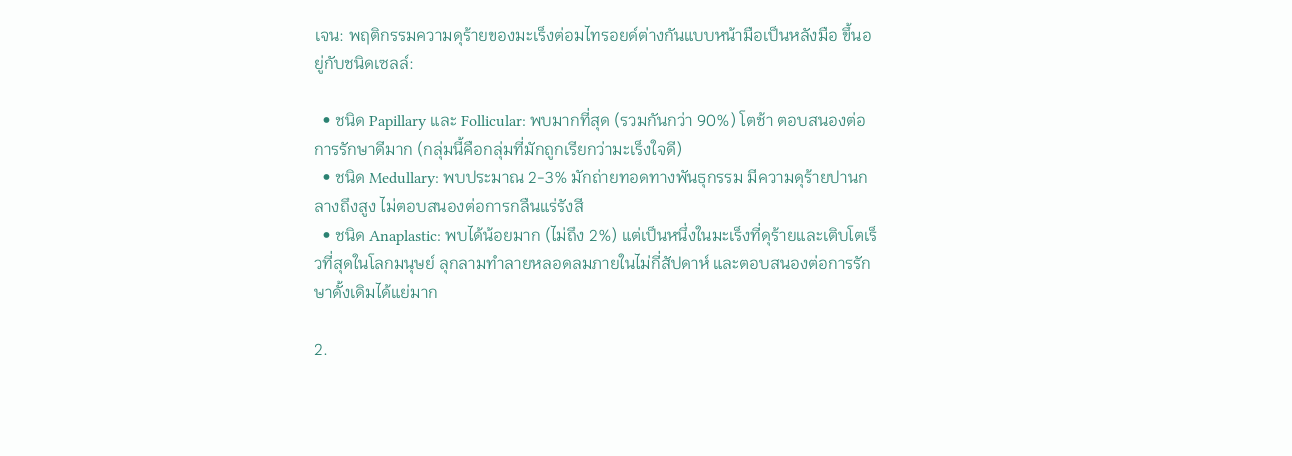เจน: พฤติกรรมความดุร้ายของมะเร็งต่อมไทรอยด์ต่างกันแบบหน้ามือเป็นหลังมือ ขึ้นอยู่กับชนิดเซลล์:

  • ชนิด Papillary และ Follicular: พบมากที่สุด (รวมกันกว่า 90%) โตช้า ตอบสนองต่อการรักษาดีมาก (กลุ่มนี้คือกลุ่มที่มักถูกเรียกว่ามะเร็งใจดี)
  • ชนิด Medullary: พบประมาณ 2-3% มักถ่ายทอดทางพันธุกรรม มีความดุร้ายปานกลางถึงสูง ไม่ตอบสนองต่อการกลืนแร่รังสี
  • ชนิด Anaplastic: พบได้น้อยมาก (ไม่ถึง 2%) แต่เป็นหนึ่งในมะเร็งที่ดุร้ายและเติบโตเร็วที่สุดในโลกมนุษย์ ลุกลามทำลายหลอดลมภายในไม่กี่สัปดาห์ และตอบสนองต่อการรักษาดั้งเดิมได้แย่มาก

2.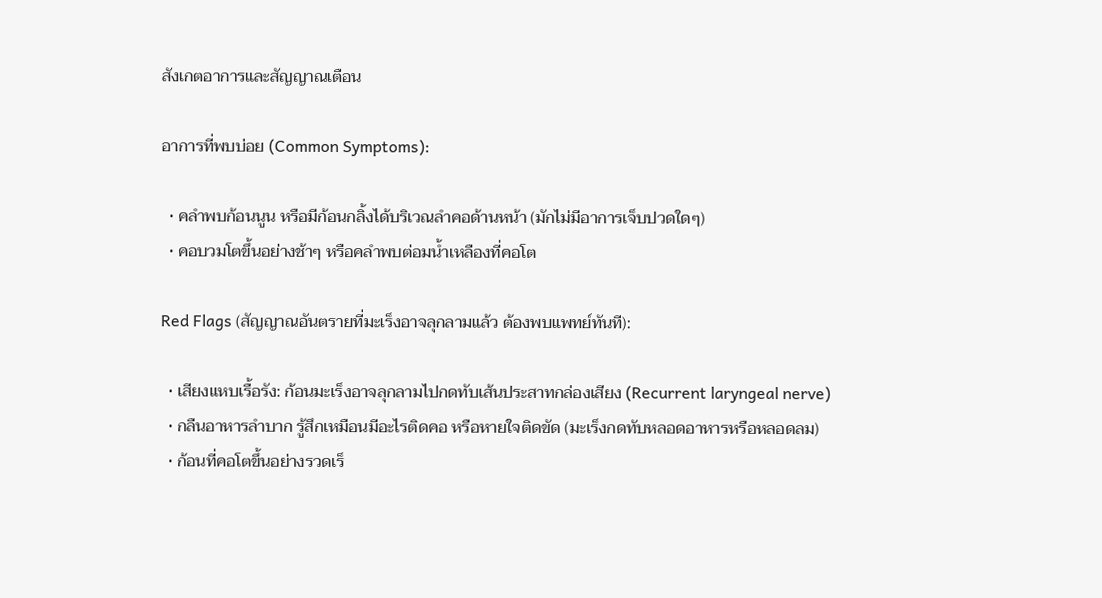สังเกตอาการและสัญญาณเตือน

อาการที่พบบ่อย (Common Symptoms):

  • คลำพบก้อนนูน หรือมีก้อนกลิ้งได้บริเวณลำคอด้านหน้า (มักไม่มีอาการเจ็บปวดใดๆ)
  • คอบวมโตขึ้นอย่างช้าๆ หรือคลำพบต่อมน้ำเหลืองที่คอโต

Red Flags (สัญญาณอันตรายที่มะเร็งอาจลุกลามแล้ว ต้องพบแพทย์ทันที):

  • เสียงแหบเรื้อรัง: ก้อนมะเร็งอาจลุกลามไปกดทับเส้นประสาทกล่องเสียง (Recurrent laryngeal nerve)
  • กลืนอาหารลำบาก รู้สึกเหมือนมีอะไรติดคอ หรือหายใจติดขัด (มะเร็งกดทับหลอดอาหารหรือหลอดลม)
  • ก้อนที่คอโตขึ้นอย่างรวดเร็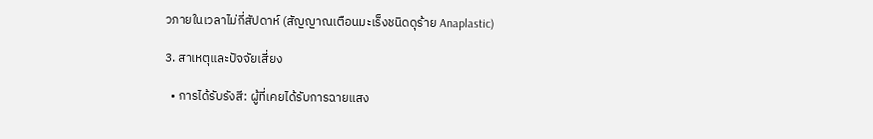วภายในเวลาไม่กี่สัปดาห์ (สัญญาณเตือนมะเร็งชนิดดุร้าย Anaplastic)

3. สาเหตุและปัจจัยเสี่ยง

  • การได้รับรังสี: ผู้ที่เคยได้รับการฉายแสง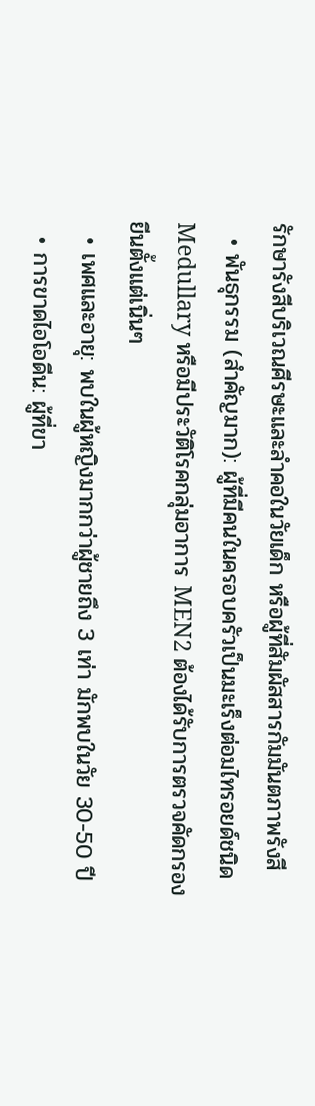รักษารังสีบริเวณศีรษะและลำคอในวัยเด็ก หรือผู้ที่สัมผัสสารกัมมันตภาพรังสี
  • พันธุกรรม (สำคัญมาก): ผู้ที่มีคนในครอบครัวเป็นมะเร็งต่อมไทรอยด์ชนิด Medullary หรือมีประวัติโรคกลุ่มอาการ MEN2 ต้องได้รับการตรวจคัดกรองยีนตั้งแต่เนิ่นๆ
  • เพศและอายุ: พบในผู้หญิงมากกว่าผู้ชายถึง 3 เท่า มักพบในวัย 30-50 ปี
  • การขาดไอโอดีน: ผู้ที่ขา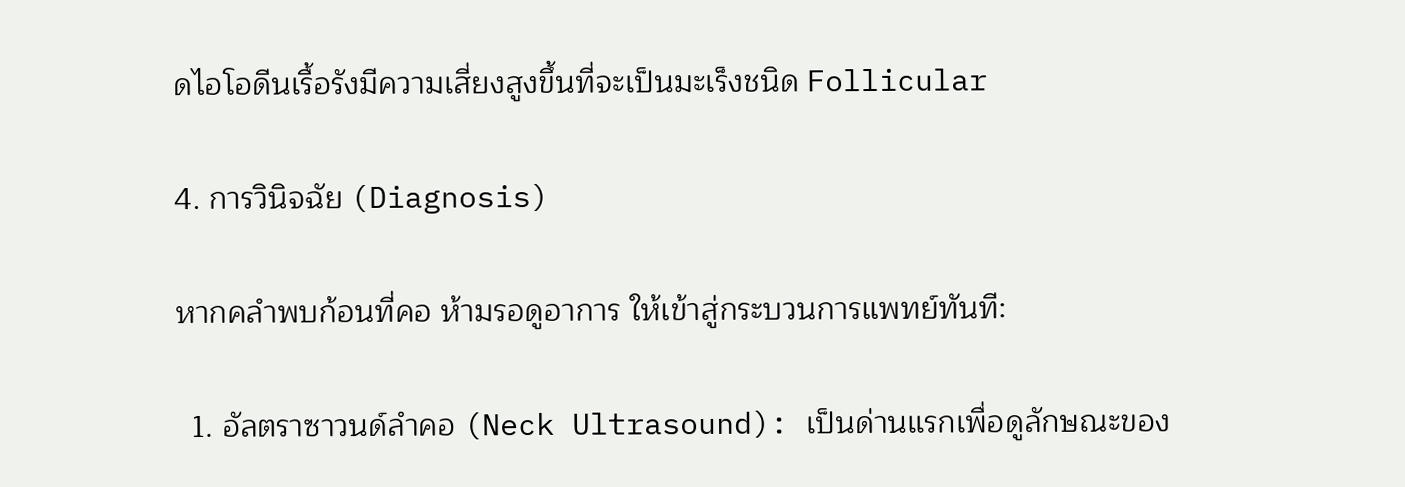ดไอโอดีนเรื้อรังมีความเสี่ยงสูงขึ้นที่จะเป็นมะเร็งชนิด Follicular

4. การวินิจฉัย (Diagnosis)

หากคลำพบก้อนที่คอ ห้ามรอดูอาการ ให้เข้าสู่กระบวนการแพทย์ทันที:

  1. อัลตราซาวนด์ลำคอ (Neck Ultrasound): เป็นด่านแรกเพื่อดูลักษณะของ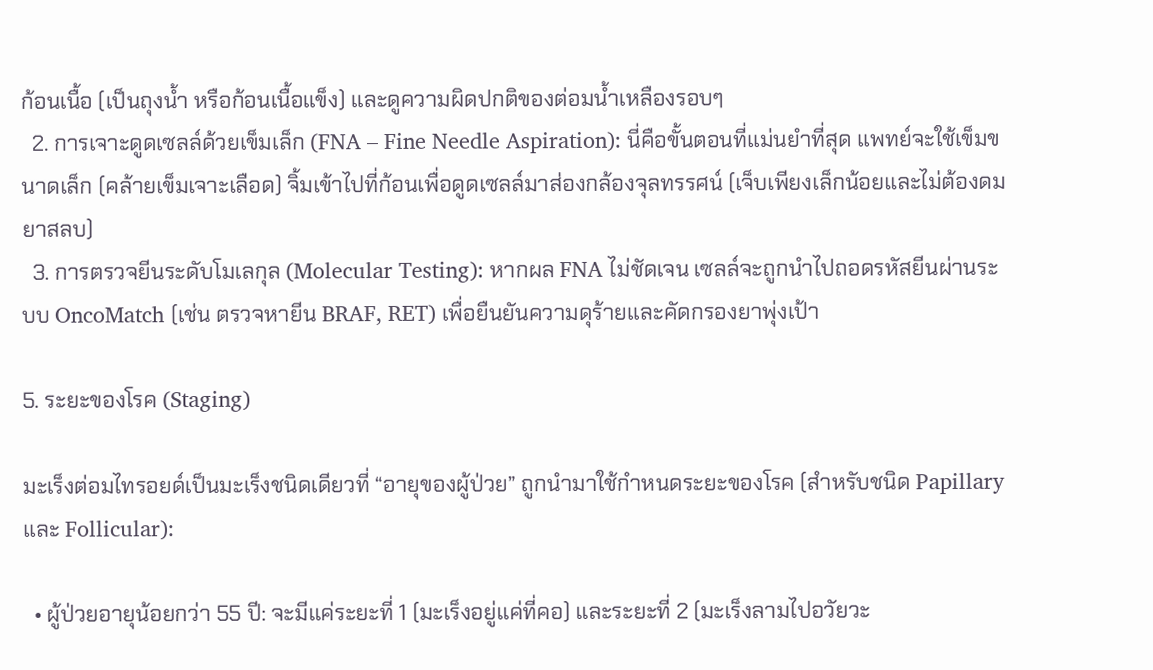ก้อนเนื้อ (เป็นถุงน้ำ หรือก้อนเนื้อแข็ง) และดูความผิดปกติของต่อมน้ำเหลืองรอบๆ
  2. การเจาะดูดเซลล์ด้วยเข็มเล็ก (FNA – Fine Needle Aspiration): นี่คือขั้นตอนที่แม่นยำที่สุด แพทย์จะใช้เข็มขนาดเล็ก (คล้ายเข็มเจาะเลือด) จิ้มเข้าไปที่ก้อนเพื่อดูดเซลล์มาส่องกล้องจุลทรรศน์ (เจ็บเพียงเล็กน้อยและไม่ต้องดมยาสลบ)
  3. การตรวจยีนระดับโมเลกุล (Molecular Testing): หากผล FNA ไม่ชัดเจน เซลล์จะถูกนำไปถอดรหัสยีนผ่านระบบ OncoMatch (เช่น ตรวจหายีน BRAF, RET) เพื่อยืนยันความดุร้ายและคัดกรองยาพุ่งเป้า

5. ระยะของโรค (Staging)

มะเร็งต่อมไทรอยด์เป็นมะเร็งชนิดเดียวที่ “อายุของผู้ป่วย” ถูกนำมาใช้กำหนดระยะของโรค (สำหรับชนิด Papillary และ Follicular):

  • ผู้ป่วยอายุน้อยกว่า 55 ปี: จะมีแค่ระยะที่ 1 (มะเร็งอยู่แค่ที่คอ) และระยะที่ 2 (มะเร็งลามไปอวัยวะ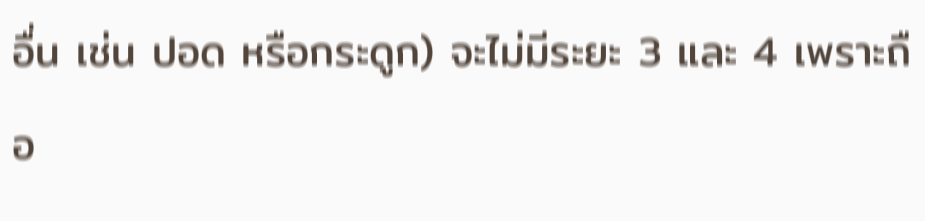อื่น เช่น ปอด หรือกระดูก) จะไม่มีระยะ 3 และ 4 เพราะถือ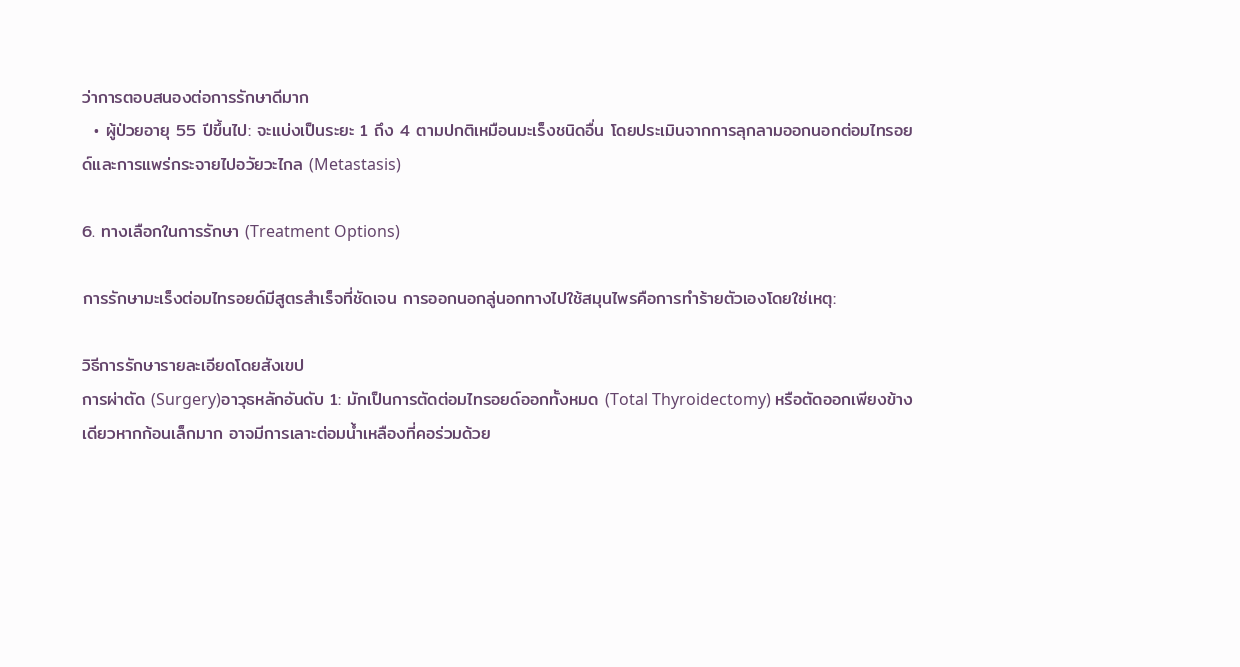ว่าการตอบสนองต่อการรักษาดีมาก
  • ผู้ป่วยอายุ 55 ปีขึ้นไป: จะแบ่งเป็นระยะ 1 ถึง 4 ตามปกติเหมือนมะเร็งชนิดอื่น โดยประเมินจากการลุกลามออกนอกต่อมไทรอยด์และการแพร่กระจายไปอวัยวะไกล (Metastasis)

6. ทางเลือกในการรักษา (Treatment Options)

การรักษามะเร็งต่อมไทรอยด์มีสูตรสำเร็จที่ชัดเจน การออกนอกลู่นอกทางไปใช้สมุนไพรคือการทำร้ายตัวเองโดยใช่เหตุ:

วิธีการรักษารายละเอียดโดยสังเขป
การผ่าตัด (Surgery)อาวุธหลักอันดับ 1: มักเป็นการตัดต่อมไทรอยด์ออกทั้งหมด (Total Thyroidectomy) หรือตัดออกเพียงข้างเดียวหากก้อนเล็กมาก อาจมีการเลาะต่อมน้ำเหลืองที่คอร่วมด้วย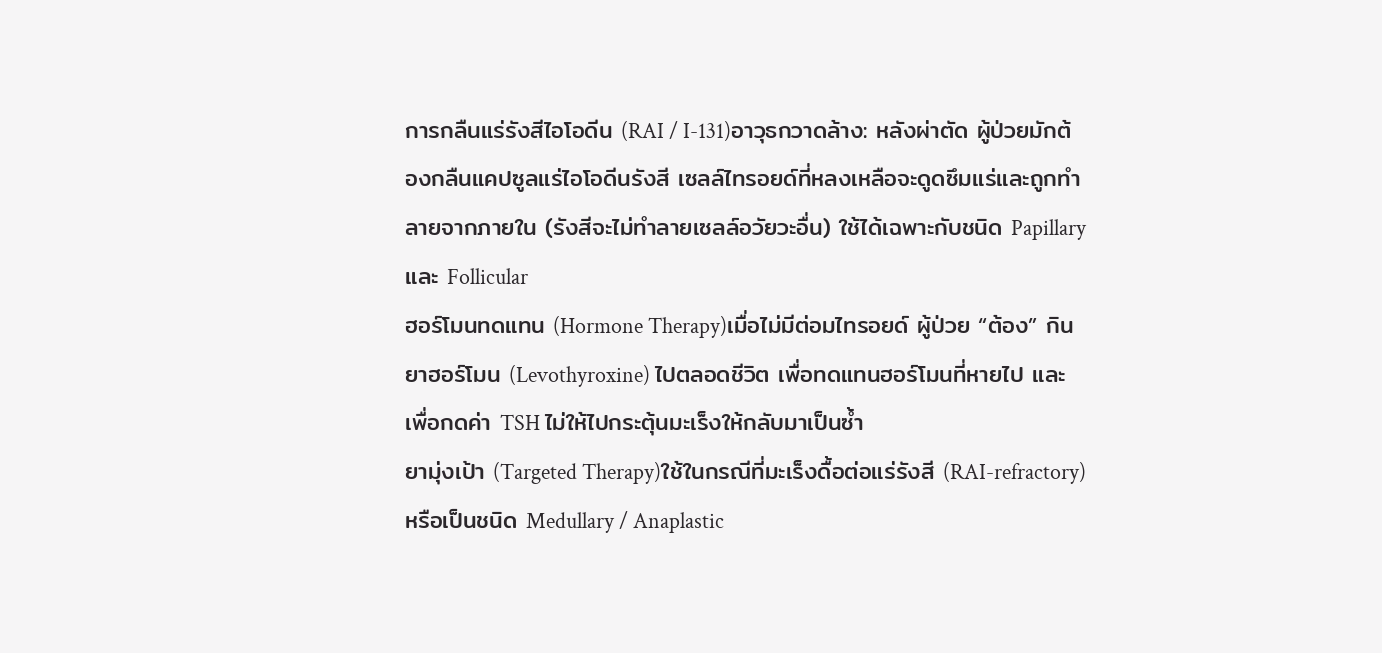การกลืนแร่รังสีไอโอดีน (RAI / I-131)อาวุธกวาดล้าง: หลังผ่าตัด ผู้ป่วยมักต้องกลืนแคปซูลแร่ไอโอดีนรังสี เซลล์ไทรอยด์ที่หลงเหลือจะดูดซึมแร่และถูกทำลายจากภายใน (รังสีจะไม่ทำลายเซลล์อวัยวะอื่น) ใช้ได้เฉพาะกับชนิด Papillary และ Follicular
ฮอร์โมนทดแทน (Hormone Therapy)เมื่อไม่มีต่อมไทรอยด์ ผู้ป่วย “ต้อง” กินยาฮอร์โมน (Levothyroxine) ไปตลอดชีวิต เพื่อทดแทนฮอร์โมนที่หายไป และเพื่อกดค่า TSH ไม่ให้ไปกระตุ้นมะเร็งให้กลับมาเป็นซ้ำ
ยามุ่งเป้า (Targeted Therapy)ใช้ในกรณีที่มะเร็งดื้อต่อแร่รังสี (RAI-refractory) หรือเป็นชนิด Medullary / Anaplastic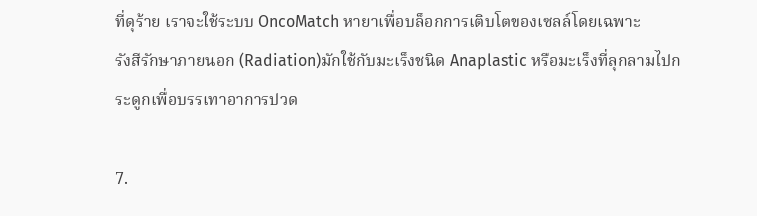ที่ดุร้าย เราจะใช้ระบบ OncoMatch หายาเพื่อบล็อกการเติบโตของเซลล์โดยเฉพาะ
รังสีรักษาภายนอก (Radiation)มักใช้กับมะเร็งชนิด Anaplastic หรือมะเร็งที่ลุกลามไปกระดูกเพื่อบรรเทาอาการปวด

7.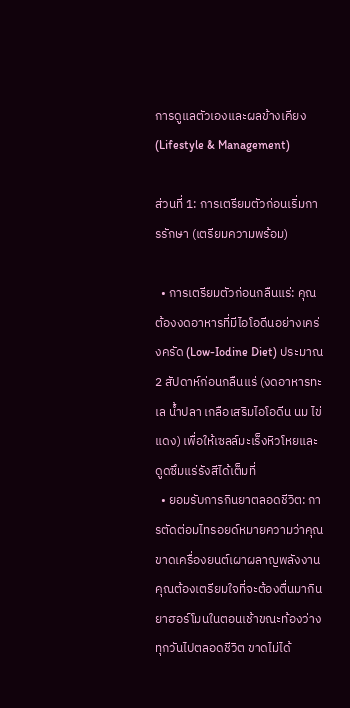การดูแลตัวเองและผลข้างเคียง (Lifestyle & Management)

ส่วนที่ 1: การเตรียมตัวก่อนเริ่มการรักษา (เตรียมความพร้อม)

  • การเตรียมตัวก่อนกลืนแร่: คุณต้องงดอาหารที่มีไอโอดีนอย่างเคร่งครัด (Low-Iodine Diet) ประมาณ 2 สัปดาห์ก่อนกลืนแร่ (งดอาหารทะเล น้ำปลา เกลือเสริมไอโอดีน นม ไข่แดง) เพื่อให้เซลล์มะเร็งหิวโหยและดูดซึมแร่รังสีได้เต็มที่
  • ยอมรับการกินยาตลอดชีวิต: การตัดต่อมไทรอยด์หมายความว่าคุณขาดเครื่องยนต์เผาผลาญพลังงาน คุณต้องเตรียมใจที่จะต้องตื่นมากินยาฮอร์โมนในตอนเช้าขณะท้องว่าง ทุกวันไปตลอดชีวิต ขาดไม่ได้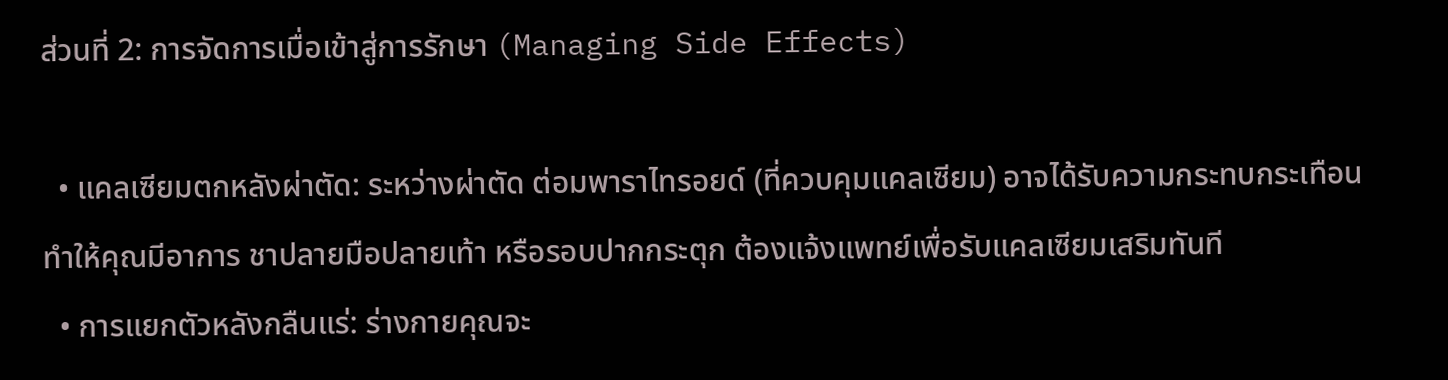ส่วนที่ 2: การจัดการเมื่อเข้าสู่การรักษา (Managing Side Effects)

  • แคลเซียมตกหลังผ่าตัด: ระหว่างผ่าตัด ต่อมพาราไทรอยด์ (ที่ควบคุมแคลเซียม) อาจได้รับความกระทบกระเทือน ทำให้คุณมีอาการ ชาปลายมือปลายเท้า หรือรอบปากกระตุก ต้องแจ้งแพทย์เพื่อรับแคลเซียมเสริมทันที
  • การแยกตัวหลังกลืนแร่: ร่างกายคุณจะ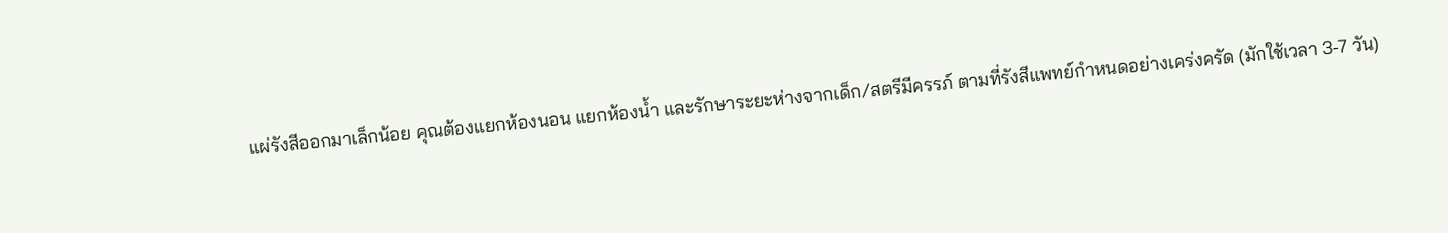แผ่รังสีออกมาเล็กน้อย คุณต้องแยกห้องนอน แยกห้องน้ำ และรักษาระยะห่างจากเด็ก/สตรีมีครรภ์ ตามที่รังสีแพทย์กำหนดอย่างเคร่งครัด (มักใช้เวลา 3-7 วัน)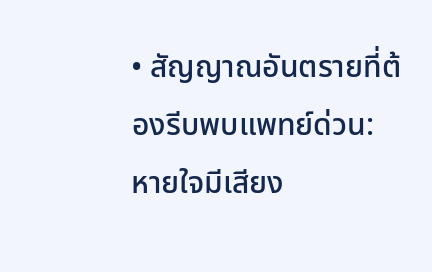• สัญญาณอันตรายที่ต้องรีบพบแพทย์ด่วน: หายใจมีเสียง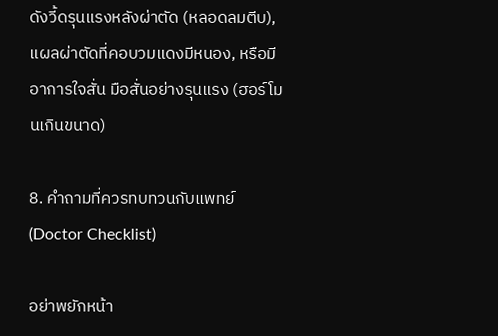ดังวี้ดรุนแรงหลังผ่าตัด (หลอดลมตีบ), แผลผ่าตัดที่คอบวมแดงมีหนอง, หรือมีอาการใจสั่น มือสั่นอย่างรุนแรง (ฮอร์โมนเกินขนาด)

8. คำถามที่ควรทบทวนกับแพทย์ (Doctor Checklist)

อย่าพยักหน้า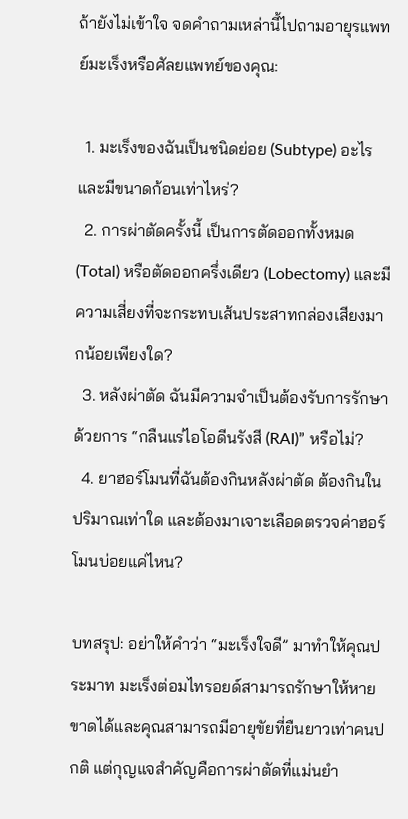ถ้ายังไม่เข้าใจ จดคำถามเหล่านี้ไปถามอายุรแพทย์มะเร็งหรือศัลยแพทย์ของคุณ:

  1. มะเร็งของฉันเป็นชนิดย่อย (Subtype) อะไร และมีขนาดก้อนเท่าไหร่?
  2. การผ่าตัดครั้งนี้ เป็นการตัดออกทั้งหมด (Total) หรือตัดออกครึ่งเดียว (Lobectomy) และมีความเสี่ยงที่จะกระทบเส้นประสาทกล่องเสียงมากน้อยเพียงใด?
  3. หลังผ่าตัด ฉันมีความจำเป็นต้องรับการรักษาด้วยการ “กลืนแร่ไอโอดีนรังสี (RAI)” หรือไม่?
  4. ยาฮอร์โมนที่ฉันต้องกินหลังผ่าตัด ต้องกินในปริมาณเท่าใด และต้องมาเจาะเลือดตรวจค่าฮอร์โมนบ่อยแค่ไหน?

บทสรุป: อย่าให้คำว่า “มะเร็งใจดี” มาทำให้คุณประมาท มะเร็งต่อมไทรอยด์สามารถรักษาให้หายขาดได้และคุณสามารถมีอายุขัยที่ยืนยาวเท่าคนปกติ แต่กุญแจสำคัญคือการผ่าตัดที่แม่นยำ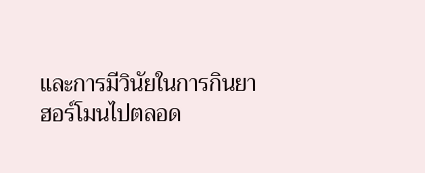และการมีวินัยในการกินยาฮอร์โมนไปตลอด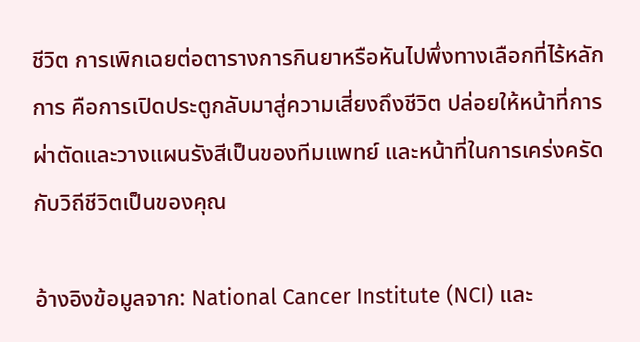ชีวิต การเพิกเฉยต่อตารางการกินยาหรือหันไปพึ่งทางเลือกที่ไร้หลักการ คือการเปิดประตูกลับมาสู่ความเสี่ยงถึงชีวิต ปล่อยให้หน้าที่การผ่าตัดและวางแผนรังสีเป็นของทีมแพทย์ และหน้าที่ในการเคร่งครัดกับวิถีชีวิตเป็นของคุณ

อ้างอิงข้อมูลจาก: National Cancer Institute (NCI) และ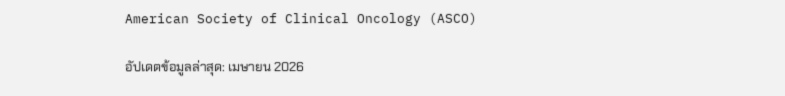American Society of Clinical Oncology (ASCO)

อัปเดตข้อมูลล่าสุด: เมษายน 2026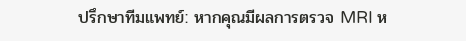ปรึกษาทีมแพทย์: หากคุณมีผลการตรวจ MRI ห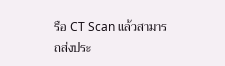รือ CT Scan แล้วสามารถส่งประ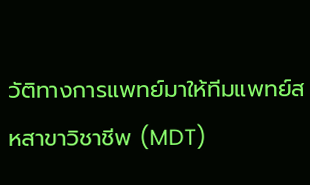วัติทางการแพทย์มาให้ทีมแพทย์สหสาขาวิชาชีพ (MDT)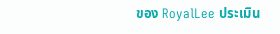ของ RoyalLee ประเมิน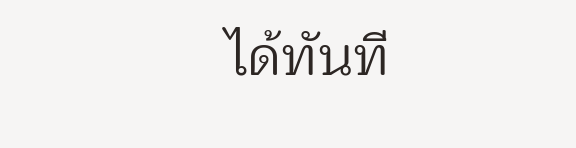ได้ทันที